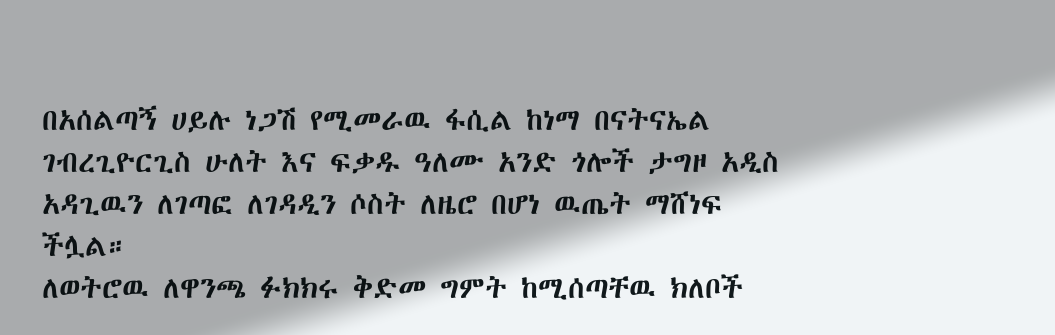በአሰልጣኝ ሀይሉ ነጋሽ የሚመራዉ ፋሲል ከነማ በናትናኤል ገብረጊዮርጊስ ሁለት እና ፍቃዱ ዓለሙ አንድ ጎሎች ታግዞ አዲስ አዳጊዉን ለገጣፎ ለገዳዲን ሶስት ለዜሮ በሆነ ዉጤት ማሸነፍ ችሏል።
ለወትሮዉ ለዋንጫ ፉክክሩ ቅድመ ግምት ከሚሰጣቸዉ ክለቦች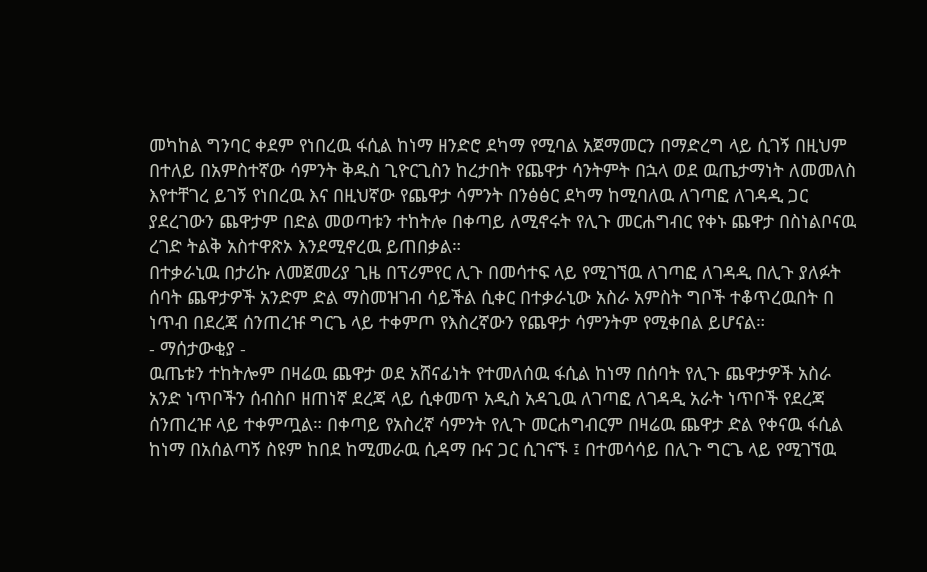መካከል ግንባር ቀደም የነበረዉ ፋሲል ከነማ ዘንድሮ ደካማ የሚባል አጀማመርን በማድረግ ላይ ሲገኝ በዚህም በተለይ በአምስተኛው ሳምንት ቅዱስ ጊዮርጊስን ከረታበት የጨዋታ ሳንትምት በኋላ ወደ ዉጤታማነት ለመመለስ እየተቸገረ ይገኝ የነበረዉ እና በዚህኛው የጨዋታ ሳምንት በንፅፅር ደካማ ከሚባለዉ ለገጣፎ ለገዳዲ ጋር ያደረገውን ጨዋታም በድል መወጣቱን ተከትሎ በቀጣይ ለሚኖሩት የሊጉ መርሐግብር የቀኑ ጨዋታ በስነልቦናዉ ረገድ ትልቅ አስተዋጽኦ እንደሚኖረዉ ይጠበቃል።
በተቃራኒዉ በታሪኩ ለመጀመሪያ ጊዜ በፕሪምየር ሊጉ በመሳተፍ ላይ የሚገኘዉ ለገጣፎ ለገዳዲ በሊጉ ያለፉት ሰባት ጨዋታዎች አንድም ድል ማስመዝገብ ሳይችል ሲቀር በተቃራኒው አስራ አምስት ግቦች ተቆጥረዉበት በ ነጥብ በደረጃ ሰንጠረዡ ግርጌ ላይ ተቀምጦ የእስረኛውን የጨዋታ ሳምንትም የሚቀበል ይሆናል።
- ማሰታውቂያ -
ዉጤቱን ተከትሎም በዛሬዉ ጨዋታ ወደ አሸናፊነት የተመለሰዉ ፋሲል ከነማ በሰባት የሊጉ ጨዋታዎች አስራ አንድ ነጥቦችን ሰብስቦ ዘጠነኛ ደረጃ ላይ ሲቀመጥ አዲስ አዳጊዉ ለገጣፎ ለገዳዲ አራት ነጥቦች የደረጃ ሰንጠረዡ ላይ ተቀምጧል። በቀጣይ የአስረኛ ሳምንት የሊጉ መርሐግብርም በዛሬዉ ጨዋታ ድል የቀናዉ ፋሲል ከነማ በአሰልጣኝ ስዩም ከበደ ከሚመራዉ ሲዳማ ቡና ጋር ሲገናኙ ፤ በተመሳሳይ በሊጉ ግርጌ ላይ የሚገኘዉ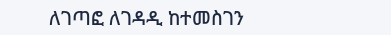ለገጣፎ ለገዳዲ ከተመስገን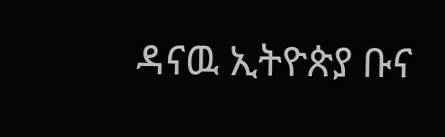ዳናዉ ኢትዮጵያ ቡና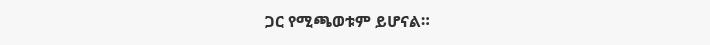ጋር የሚጫወቱም ይሆናል።